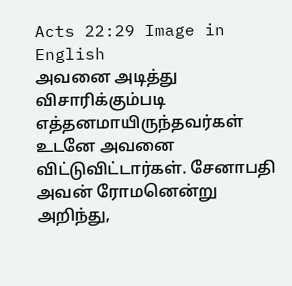Acts 22:29 Image in English
அவனை அடித்து விசாரிக்கும்படி எத்தனமாயிருந்தவர்கள் உடனே அவனை விட்டுவிட்டார்கள். சேனாபதி அவன் ரோமனென்று அறிந்து,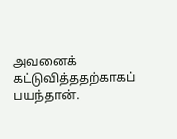அவனைக் கட்டுவித்ததற்காகப் பயந்தான்.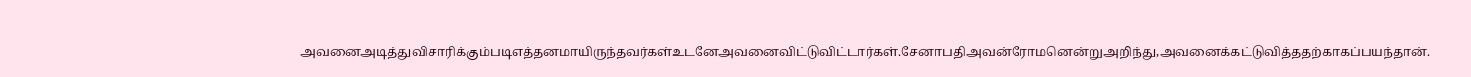அவனைஅடித்துவிசாரிக்கும்படிஎத்தனமாயிருந்தவர்கள்உடனேஅவனைவிட்டுவிட்டார்கள்.சேனாபதிஅவன்ரோமனென்றுஅறிந்து,அவனைக்கட்டுவித்ததற்காகப்பயந்தான்.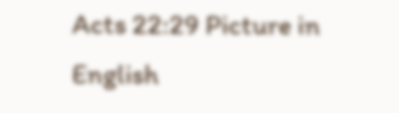Acts 22:29 Picture in English